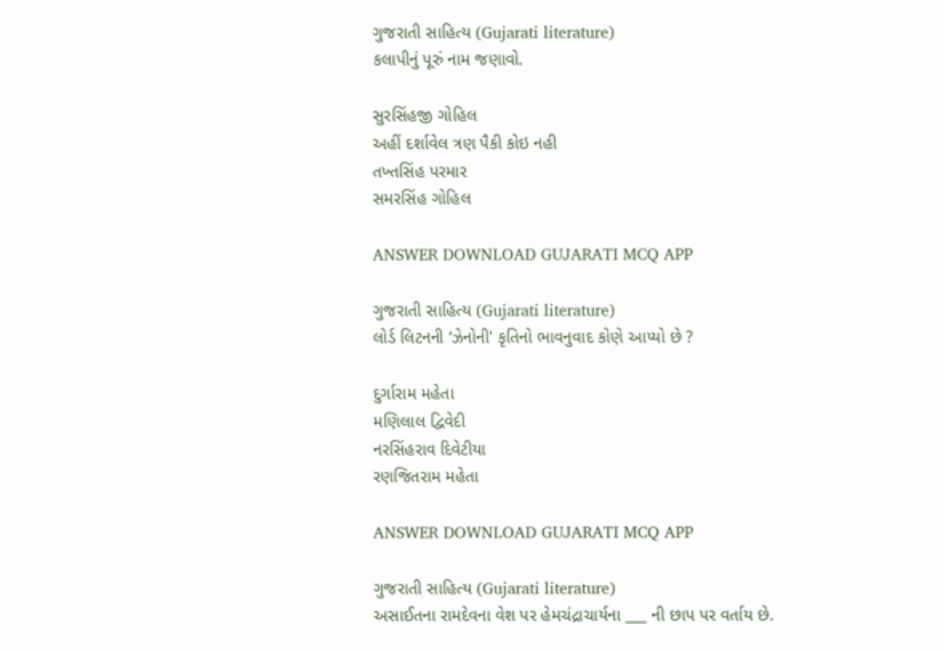ગુજરાતી સાહિત્ય (Gujarati literature)
કલાપીનું પૂરું નામ જણાવો.

સુરસિંહજી ગોહિલ
અહીં દર્શાવેલ ત્રણ પૈકી કોઇ નહી
તખ્તસિંહ પરમાર
સમરસિંહ ગોહિલ

ANSWER DOWNLOAD GUJARATI MCQ APP

ગુજરાતી સાહિત્ય (Gujarati literature)
લોર્ડ લિટનની ‘ઝેનોની' કૃતિનો ભાવનુવાદ કોણે આપ્યો છે ?

દુર્ગારામ મહેતા
મણિલાલ દ્વિવેદી
નરસિંહરાવ દિવેટીયા
રણજિતરામ મહેતા

ANSWER DOWNLOAD GUJARATI MCQ APP

ગુજરાતી સાહિત્ય (Gujarati literature)
અસાઈતના રામદેવના વેશ પર હેમચંદ્રાચાર્યના ___ ની છાપ પર વર્તાય છે.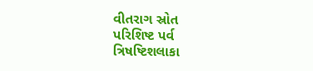વીતરાગ સ્રોત
પરિશિષ્ટ પર્વ
ત્રિષષ્ટિશલાકા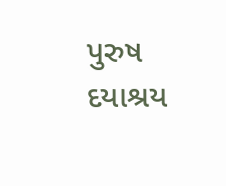પુરુષ
દયાશ્રય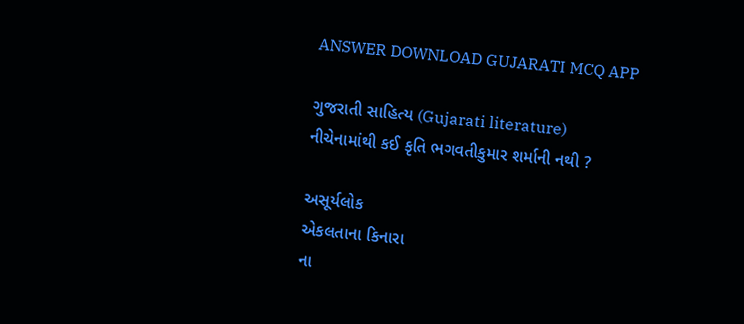ANSWER DOWNLOAD GUJARATI MCQ APP

ગુજરાતી સાહિત્ય (Gujarati literature)
નીચેનામાંથી કઈ કૃતિ ભગવતીકુમાર શર્માની નથી ?

અસૂર્યલોક
એકલતાના કિનારા
ના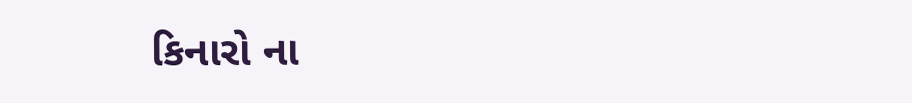કિનારો ના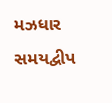મઝધાર
સમયદ્વીપ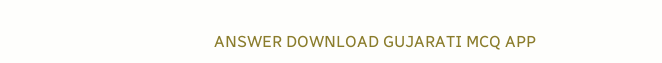ANSWER DOWNLOAD GUJARATI MCQ APP